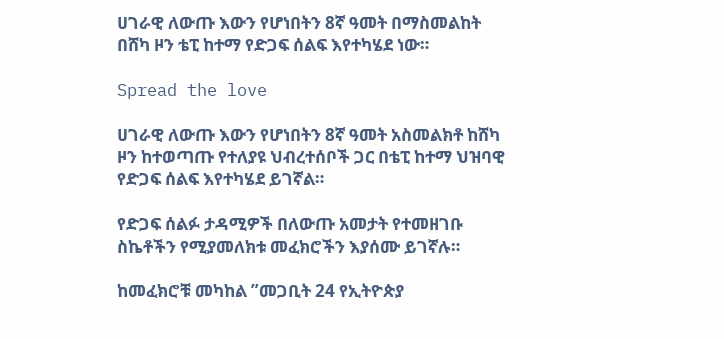ሀገራዊ ለውጡ እውን የሆነበትን 8ኛ ዓመት በማስመልከት በሸካ ዞን ቴፒ ከተማ የድጋፍ ሰልፍ እየተካሄደ ነው።

Spread the love

ሀገራዊ ለውጡ እውን የሆነበትን 8ኛ ዓመት አስመልክቶ ከሸካ ዞን ከተወጣጡ የተለያዩ ህብረተሰቦች ጋር በቴፒ ከተማ ህዝባዊ የድጋፍ ሰልፍ እየተካሄደ ይገኛል።

የድጋፍ ሰልፉ ታዳሚዎች በለውጡ አመታት የተመዘገቡ ስኬቶችን የሚያመለክቱ መፈክሮችን እያሰሙ ይገኛሉ።

ከመፈክሮቹ መካከል ”መጋቢት 24 የኢትዮጵያ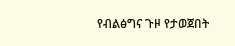የብልፅግና ጉዞ የታወጀበት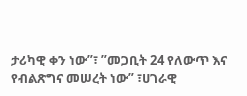ታሪካዊ ቀን ነው”፣ ”መጋቢት 24 የለውጥ እና የብልጽግና መሠረት ነው” ፣ሀገራዊ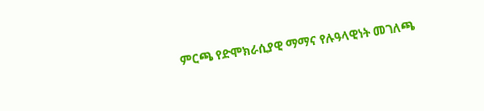ምርጫ የድሞክራሲያዊ ማማና የሉዓላዊነት መገለጫ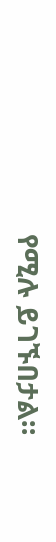የሚሉ ይገኙበታል።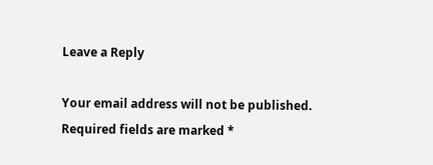Leave a Reply

Your email address will not be published. Required fields are marked *